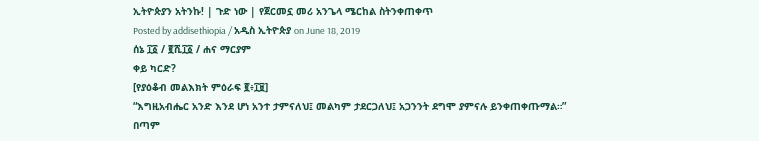ኢትዮጵያን አትንኩ! | ጉድ ነው | የጀርመኗ መሪ አንጌላ ሜርከል ስትንቀጠቀጥ
Posted by addisethiopia / አዲስ ኢትዮጵያ on June 18, 2019
ሰኔ ፲፩ / ፪ሺ፲፩ / ሐና ማርያም
ቀይ ካርድ?
[የያዕቆብ መልእክት ምዕራፍ ፪፥፲፱]
“እግዚአብሔር አንድ እንደ ሆነ አንተ ታምናለህ፤ መልካም ታደርጋለህ፤ አጋንንት ደግሞ ያምናሉ ይንቀጠቀጡማል።”
በጣም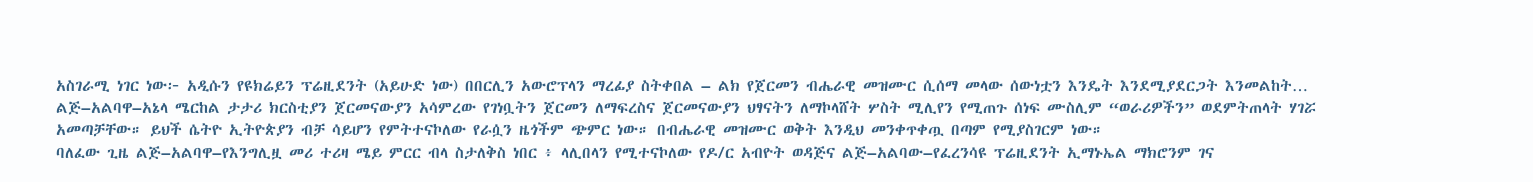አስገራሚ ነገር ነው፦ አዲሱን የዩክሬይን ፕሬዚደንት (አይሁድ ነው) በበርሊን አውሮፕላን ማረፊያ ስትቀበል – ልክ የጀርመን ብሔራዊ መዝሙር ሲሰማ መላው ሰውነቷን እንዴት እንደሚያደርጋት እንመልከት…
ልጅ–አልባዋ–አኔላ ሜርከል ታታሪ ክርስቲያን ጀርመናውያን አሳምረው የገነቧትን ጀርመን ለማፍረስና ጀርመናውያን ህፃናትን ለማኮላሸት ሦስት ሚሊየን የሚጠጉ ሰነፍ ሙስሊም “ወራሪዎችን” ወደምትጠላት ሃገሯ አመጣቻቸው። ይህች ሴትዮ ኢትዮጵያን ብቻ ሳይሆን የምትተናኮለው የራሷን ዜጎችም ጭምር ነው። በብሔራዊ መዝሙር ወቅት እንዲህ መንቀጥቀጧ በጣም የሚያስገርም ነው።
ባለፈው ጊዜ ልጅ–አልባዋ–የእንግሊዟ መሪ ተሪዛ ሜይ ምርር ብላ ስታለቅስ ነበር ፥ ላሊበላን የሚተናኮለው የዶ/ር አብዮት ወዳጅና ልጅ–አልባው–የፈረንሳዩ ፕሬዚደንት ኢማኑኤል ማክሮንም ገና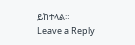ይከተላል።
Leave a Reply